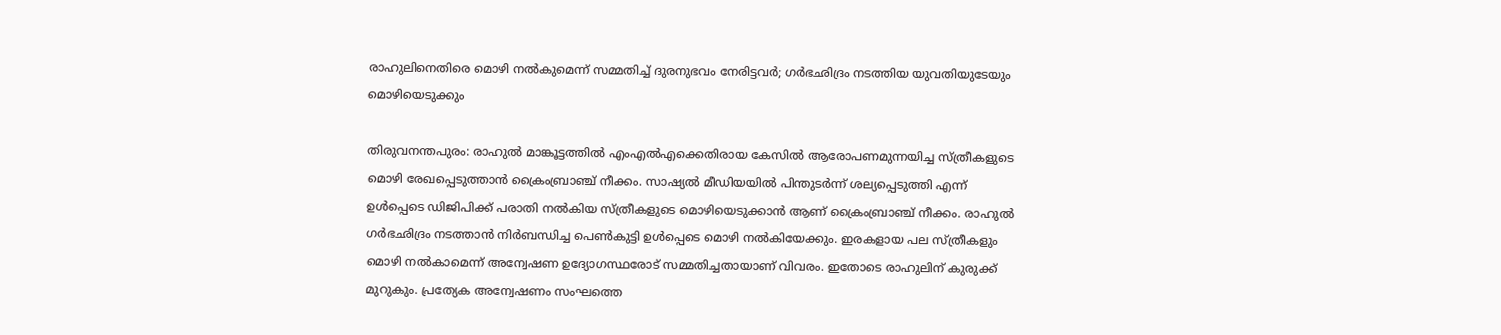രാഹുലിനെതിരെ മൊഴി നൽകുമെന്ന് സമ്മതിച്ച് ദുരനുഭവം നേരിട്ടവർ; ഗർഭഛിദ്രം നടത്തിയ യുവതിയുടേയും മൊഴിയെടുക്കും

തിരുവനന്തപുരം: രാഹുൽ മാങ്കൂട്ടത്തിൽ എംഎൽഎക്കെതിരായ കേസിൽ ആരോപണമുന്നയിച്ച സ്ത്രീകളുടെ മൊഴി രേഖപ്പെടുത്താൻ ക്രൈംബ്രാഞ്ച് നീക്കം. സാഷ്യൽ മീഡിയയിൽ പിന്തുടർന്ന് ശല്യപ്പെടുത്തി എന്ന് ഉൾപ്പെടെ ഡിജിപിക്ക് പരാതി നൽകിയ സ്ത്രീകളുടെ മൊഴിയെടുക്കാൻ ആണ് ക്രൈംബ്രാഞ്ച് നീക്കം. രാഹുൽ ഗർഭഛിദ്രം നടത്താൻ നിർബന്ധിച്ച പെൺകുട്ടി ഉൾപ്പെടെ മൊഴി നൽകിയേക്കും. ഇരകളായ പല സ്ത്രീകളും മൊഴി നൽകാമെന്ന് അന്വേഷണ ഉദ്യോഗസ്ഥരോട് സമ്മതിച്ചതായാണ് വിവരം. ഇതോടെ രാഹുലിന് കുരുക്ക് മുറുകും. പ്രത്യേക അന്വേഷണം സംഘത്തെ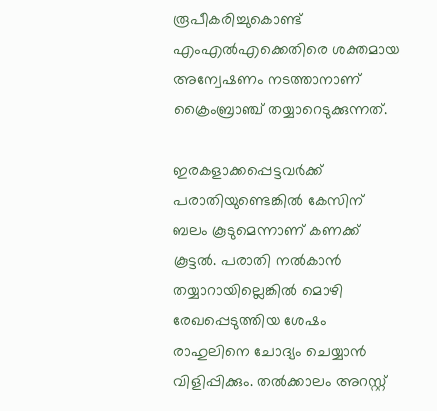രൂപീകരിച്ചുകൊണ്ട് എംഎൽഎക്കെതിരെ ശക്തമായ അന്വേഷണം നടത്താനാണ് ക്രൈംബ്രാഞ്ച് തയ്യാറെടുക്കുന്നത്.

ഇരകളാക്കപ്പെട്ടവർക്ക് പരാതിയുണ്ടെങ്കിൽ കേസിന് ബലം കൂടുമെന്നാണ് കണക്ക് കൂട്ടൽ. പരാതി നൽകാൻ തയ്യാറായില്ലെങ്കിൽ മൊഴി രേഖപ്പെടുത്തിയ ശേഷം രാഹുലിനെ ചോദ്യം ചെയ്യാൻ വിളിപ്പിക്കും. തൽക്കാലം അറസ്റ്റ്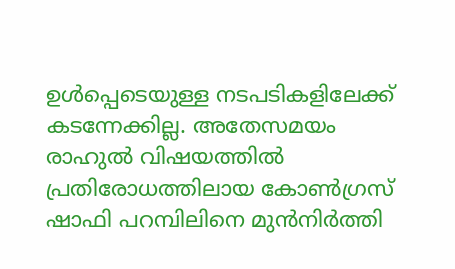ഉൾപ്പെടെയുള്ള നടപടികളിലേക്ക് കടന്നേക്കില്ല. അതേസമയം രാഹുൽ വിഷയത്തിൽ പ്രതിരോധത്തിലായ കോൺഗ്രസ് ഷാഫി പറമ്പിലിനെ മുൻനിർത്തി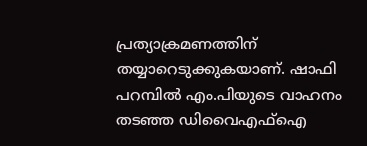പ്രത്യാക്രമണത്തിന് തയ്യാറെടുക്കുകയാണ്. ഷാഫി പറമ്പിൽ എം.പിയുടെ വാഹനം തടഞ്ഞ ഡിവൈഎഫ്‌ഐ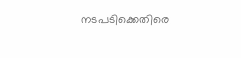നടപടിക്കെതിരെ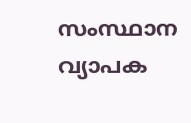സംസ്ഥാന വ്യാപക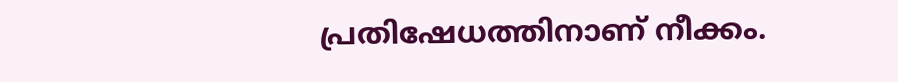പ്രതിഷേധത്തിനാണ് നീക്കം.